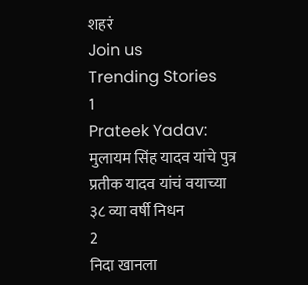शहरं
Join us
Trending Stories
1
Prateek Yadav: मुलायम सिंह यादव यांचे पुत्र प्रतीक यादव यांचं वयाच्या ३८ व्या वर्षी निधन
2
निदा खानला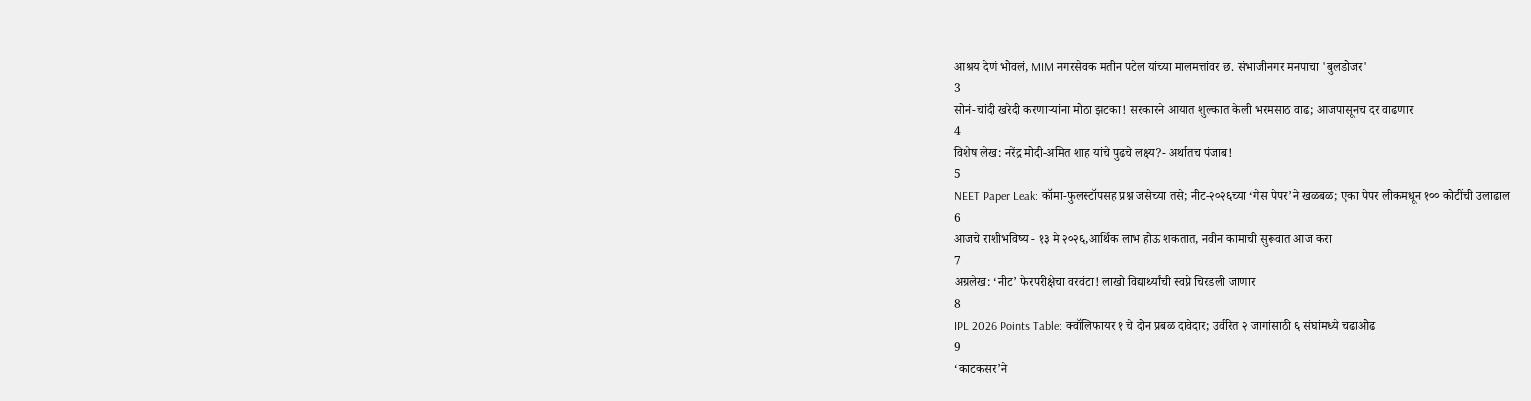आश्रय देणं भोवलं, MIM नगरसेवक मतीन पटेल यांच्या मालमत्तांवर छ. संभाजीनगर मनपाचा 'बुलडोजर'
3
सोनं-चांदी खरेदी करणाऱ्यांना मोठा झटका! सरकारने आयात शुल्कात केली भरमसाठ वाढ; आजपासूनच दर वाढणार
4
विशेष लेख: नरेंद्र मोदी-अमित शाह यांचे पुढचे लक्ष्य?- अर्थातच पंजाब!
5
NEET Paper Leak: कॉमा-फुलस्टॉपसह प्रश्न जसेच्या तसे; नीट-२०२६च्या ‘गेस पेपर’ने खळबळ; एका पेपर लीकमधून १०० कोटींची उलाढाल
6
आजचे राशीभविष्य - १३ मे २०२६,आर्थिक लाभ होऊ शकतात, नवीन कामाची सुरूवात आज करा
7
अग्रलेख: ‘नीट’ फेरपरीक्षेचा वरवंटा! लाखो विद्यार्थ्यांची स्वप्ने चिरडली जाणार
8
IPL 2026 Points Table: क्वॉलिफायर १ चे दोन प्रबळ दावेदार; उर्वरित २ जागांसाठी ६ संघांमध्ये चढाओढ
9
‘काटकसर’ने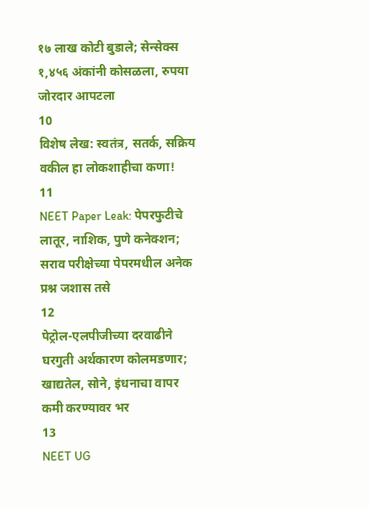१७ लाख कोटी बुडाले; सेन्सेक्स १,४५६ अंकांनी कोसळला, रुपया जोरदार आपटला
10
विशेष लेख: स्वतंत्र, सतर्क, सक्रिय वकील हा लोकशाहीचा कणा!
11
NEET Paper Leak: पेपरफुटीचे लातूर, नाशिक, पुणे कनेक्शन; सराव परीक्षेच्या पेपरमधील अनेक प्रश्न जशास तसे
12
पेट्रोल-एलपीजीच्या दरवाढीने घरगुती अर्थकारण कोलमडणार; खाद्यतेल, सोने, इंधनाचा वापर कमी करण्यावर भर
13
NEET UG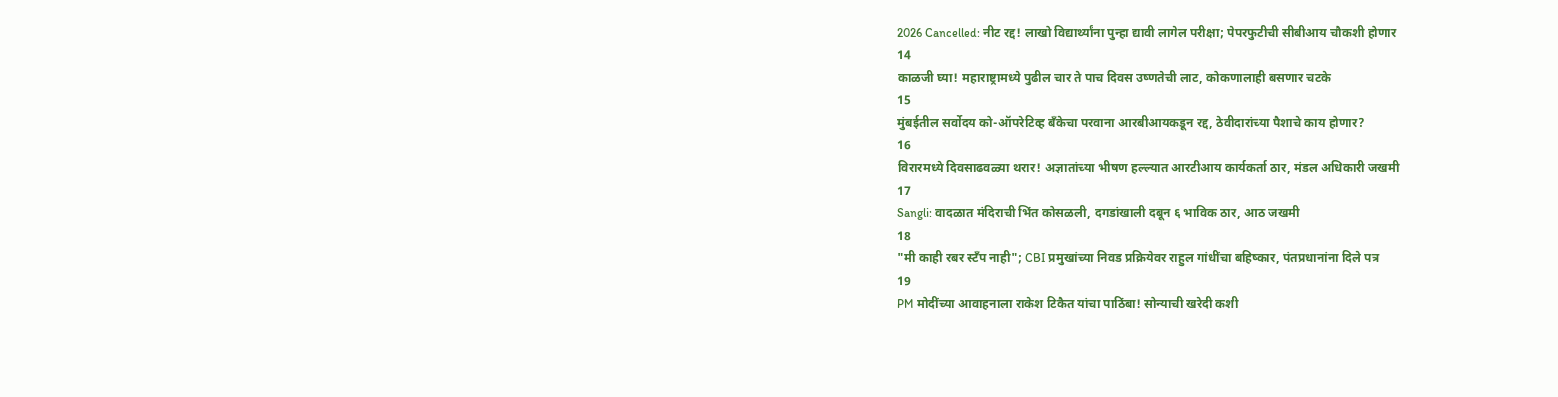2026 Cancelled: नीट रद्द! लाखो विद्यार्थ्यांना पुन्हा द्यावी लागेल परीक्षा; पेपरफुटीची सीबीआय चौकशी होणार
14
काळजी घ्या! महाराष्ट्रामध्ये पुढील चार ते पाच दिवस उष्णतेची लाट, कोकणालाही बसणार चटके
15
मुंबईतील सर्वोदय को-ऑपरेटिव्ह बँकेचा परवाना आरबीआयकडून रद्द, ठेवीदारांच्या पैशाचे काय होणार?
16
विरारमध्ये दिवसाढवळ्या थरार! अज्ञातांच्या भीषण हल्ल्यात आरटीआय कार्यकर्ता ठार, मंडल अधिकारी जखमी
17
Sangli: वादळात मंदिराची भिंत कोसळली, दगडांखाली दबून ६ भाविक ठार, आठ जखमी
18
"मी काही रबर स्टँप नाही"; CBI प्रमुखांच्या निवड प्रक्रियेवर राहुल गांधींचा बहिष्कार, पंतप्रधानांना दिले पत्र
19
PM मोदींच्या आवाहनाला राकेश टिकैत यांचा पाठिंबा! सोन्याची खरेदी कशी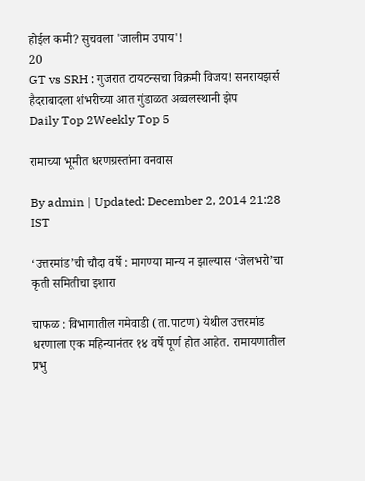होईल कमी? सुचवला 'जालीम उपाय'!
20
GT vs SRH : गुजरात टायटन्सचा विक्रमी विजय! सनरायझर्स हैदराबादला शंभरीच्या आत गुंडाळत अव्वलस्थानी झेप
Daily Top 2Weekly Top 5

रामाच्या भूमीत धरणग्रस्तांना वनवास

By admin | Updated: December 2, 2014 21:28 IST

‘उत्तरमांड’ची चौदा वर्षे : मागण्या मान्य न झाल्यास ‘जेलभरो’चा कृती समितीचा इशारा

चाफळ : विभागातील गमेवाडी (ता.पाटण) येथील उत्तरमांड धरणाला एक महिन्यानंतर १४ वर्षे पूर्ण होत आहेत. रामायणातील प्रभु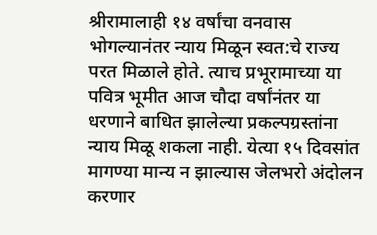श्रीरामालाही १४ वर्षांचा वनवास भोगल्यानंतर न्याय मिळून स्वत:चे राज्य परत मिळाले होते. त्याच प्रभूरामाच्या या पवित्र भूमीत आज चौदा वर्षांनंतर या धरणाने बाधित झालेल्या प्रकल्पग्रस्तांना न्याय मिळू शकला नाही. येत्या १५ दिवसांत मागण्या मान्य न झाल्यास जेलभरो अंदोलन करणार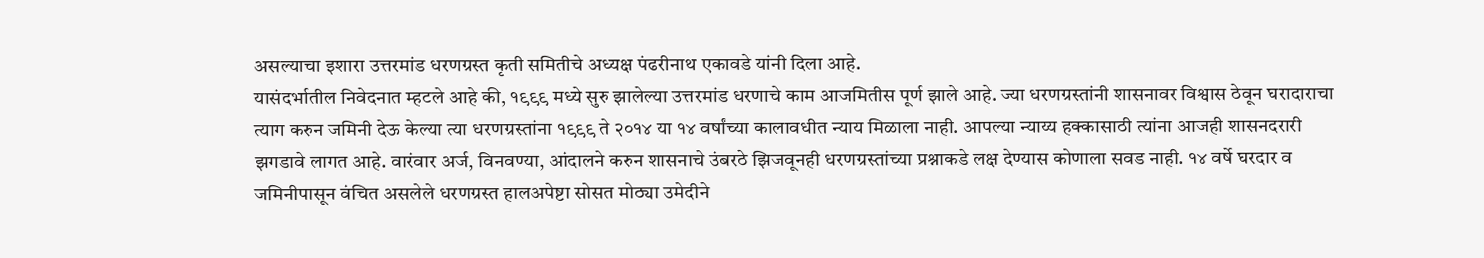असल्याचा इशारा उत्तरमांड धरणग्रस्त कृती समितीचे अध्यक्ष पंढरीनाथ एकावडे यांनी दिला आहे.
यासंदर्भातील निवेदनात म्हटले आहे की, १९९९ मध्ये सुरु झालेल्या उत्तरमांड धरणाचे काम आजमितीस पूर्ण झाले आहे. ज्या धरणग्रस्तांनी शासनावर विश्वास ठेवून घरादाराचा त्याग करुन जमिनी देऊ केल्या त्या धरणग्रस्तांना १९९९ ते २०१४ या १४ वर्षांच्या कालावधीत न्याय मिळाला नाही. आपल्या न्याय्य हक्कासाठी त्यांना आजही शासनदरारी झगडावे लागत आहे. वारंवार अर्ज, विनवण्या, आंदालने करुन शासनाचे उंबरठे झिजवूनही धरणग्रस्तांच्या प्रश्नाकडे लक्ष देण्यास कोणाला सवड नाही. १४ वर्षे घरदार व जमिनीपासून वंचित असलेले धरणग्रस्त हालअपेष्टा सोसत मोठ्या उमेदीने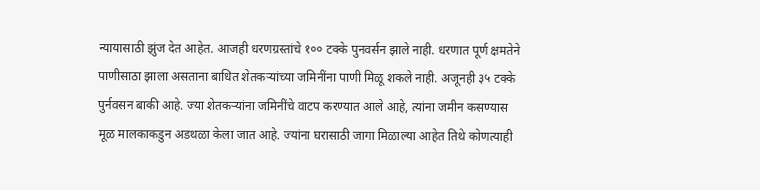न्यायासाठी झुंज देत आहेत. आजही धरणग्रस्तांचे १०० टक्के पुनवर्सन झाले नाही. धरणात पूर्ण क्षमतेने पाणीसाठा झाला असताना बाधित शेतकऱ्यांच्या जमिनींना पाणी मिळू शकले नाही. अजूनही ३५ टक्के पुर्नवसन बाकी आहे. ज्या शेतकऱ्यांना जमिनींचे वाटप करण्यात आले आहे, त्यांना जमीन कसण्यास मूळ मालकाकडुन अडथळा केला जात आहे. ज्यांना घरासाठी जागा मिळाल्या आहेत तिथे कोणत्याही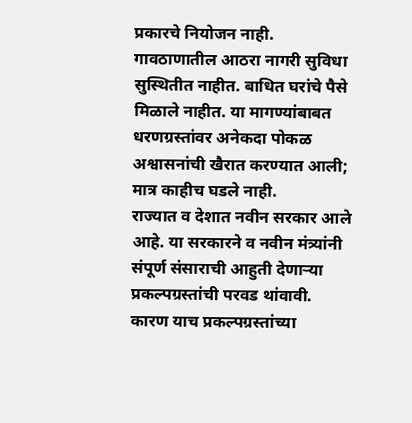प्रकारचे नियोजन नाही. गावठाणातील आठरा नागरी सुविधा सुस्थितीत नाहीत. बाधित घरांचे पैसे मिळाले नाहीत. या मागण्यांबाबत धरणग्रस्तांवर अनेकदा पोकळ अश्वासनांची खैरात करण्यात आली; मात्र काहीच घडले नाही.
राज्यात व देशात नवीन सरकार आले आहे. या सरकारने व नवीन मंत्र्यांनी संपूर्ण संसाराची आहुती देणाऱ्या प्रकल्पग्रस्तांची परवड थांवावी. कारण याच प्रकल्पग्रस्तांच्या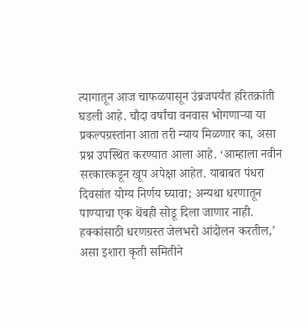त्यागातून आज चाफळपासून उंब्रजपर्यंत हरितक्रांती घडली आहे. चौदा वर्षांचा वनवास भोगणाऱ्या या प्रकल्पग्रस्तांना आता तरी न्याय मिळणार का, असा प्रश्न उपस्थित करण्यात आला आहे. ‘आम्हाला नवीन सरकारकडून खूप अपेक्षा आहेत. याबाबत पंधरा दिवसांत योग्य निर्णय घ्यावा; अन्यथा धरणातून पाण्याचा एक थेंबही सोडू दिला जाणार नाही. हक्कांसाठी धरणग्रस्त जेलभरो आंदोलन करतील,’ असा इशारा कृती समितीने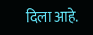दिला आहे.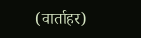(वार्ताहर)